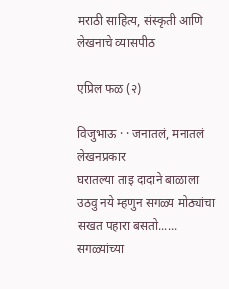मराठी साहित्य, संस्कृती आणि लेखनाचे व्यासपीठ

एप्रिल फळ (२)

विजुभाऊ · · जनातलं, मनातलं
लेखनप्रकार
घरातल्या ताइ दादाने बाळाला उठवु नये म्हणुन सगळ्य मोठ्यांचा सखत पहारा बसतो...... सगळ्यांच्या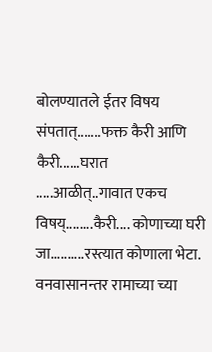बोलण्यातले ईतर विषय संपतात्.......फक्त कैरी आणि कैरी......घरात .....आळीत्..गावात एकच विषय्........कैरी.... कोणाच्या घरी जा..........रस्त्यात कोणाला भेटा. वनवासानन्तर रामाच्या च्या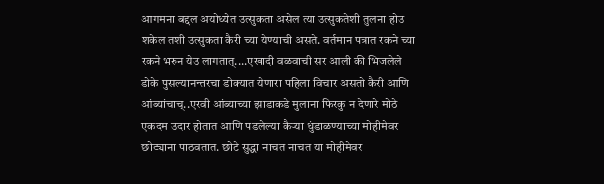आगमना बद्दल अयोध्येत उत्सुकता असेल त्या उत्सुकतेशी तुलना होउ शकेल तशी उत्सुकता कैरी च्या येण्याची असते. वर्तमान पत्रात रकने च्या रकने भरुन येउ लागतात्....एखादी वळवाची सर आली की भिजलेले डोके पुसल्यानन्तरचा डोक्यात येणारा पहिला विचार असतो कैरी आणि आंब्यांचाच्..एरवी आंब्याच्या झाडाकडे मुलाना फिरकु न देणारे मोठे एकदम उदार होतात आणि पडलेल्या कैर्‍या धुंडाळण्याच्या मोहीमेवर छोट्याना पाठवतात. छोटे सुद्धा नाचत नाचत या मोहीमेवर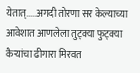येतात्.....अगदी तोरणा सर केल्याच्या आवेशात आणलेला तुट्क्या फुट्क्या कैर्‍यांचा ढीगारा मिरवत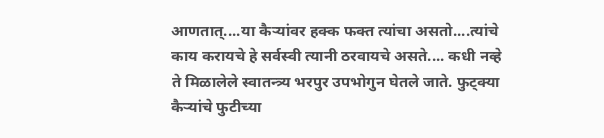आणतात्....या कैर्‍यांवर हक्क फक्त त्यांचा असतो....त्यांचे काय करायचे हे सर्वस्वी त्यानी ठरवायचे असते.... कधी नव्हे ते मिळालेले स्वातन्त्र्य भरपुर उपभोगुन घेतले जाते. फुट्क्या कैर्‍यांचे फुटीच्या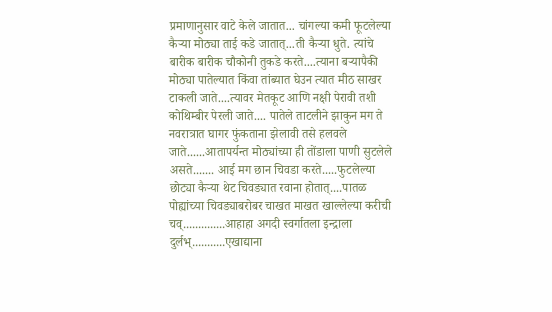प्रमाणानुसार वाटे केले जातात... चांगल्या कमी फूटलेल्या कैर्‍या मोठ्या ताई कडे जातात्...ती कैर्‍या धुते. त्यांचे बारीक बारीक चौकोनी तुकडे करते....त्याना बर्‍यापैकी मोठ्या पातेल्यात किंवा तांब्यात घेउन त्यात मीठ साखर टाकली जाते....त्यावर मेतकूट आणि नक्षी पेरावी तशी कोथिम्बीर पेरली जाते.... पातेले ताटलीने झाकुन मग ते नवरात्रात घागर फुंकताना झेलावी तसे हलवले जाते......आतापर्यन्त मोठ्यांच्या ही तोंडाला पाणी सुटलेले असते....... आई मग छान चिवडा करते.....फुटलेल्या छोट्या कैर्‍या थेट चिवड्यात रवाना होतात्....पातळ पोह्यांच्या चिवड्याबरोबर चाखत माखत खाल्लेल्या करीची चव्..............आहाहा अगदी स्वर्गातला इन्द्राला दुर्लभ्...........एखाद्याना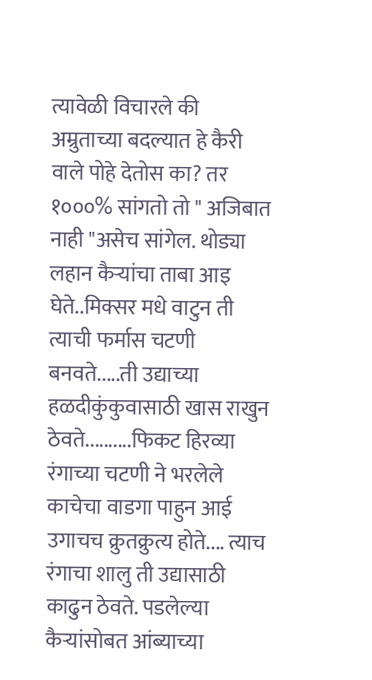त्यावेळी विचारले की अम्रुताच्या बदल्यात हे कैरी वाले पोहे देतोस का? तर १०००% सांगतो तो " अजिबात नाही "असेच सांगेल. थोड्या लहान कैर्‍यांचा ताबा आइ घेते..मिक्सर मधे वाटुन ती त्याची फर्मास चटणी बनवते.....ती उद्याच्या हळदीकुंकुवासाठी खास राखुन ठेवते..........फिकट हिरव्या रंगाच्या चटणी ने भरलेले काचेचा वाडगा पाहुन आई उगाचच क्रुतक्रुत्य होते.... त्याच रंगाचा शालु ती उद्यासाठी काढुन ठेवते. पडलेल्या कैर्‍यांसोबत आंब्याच्या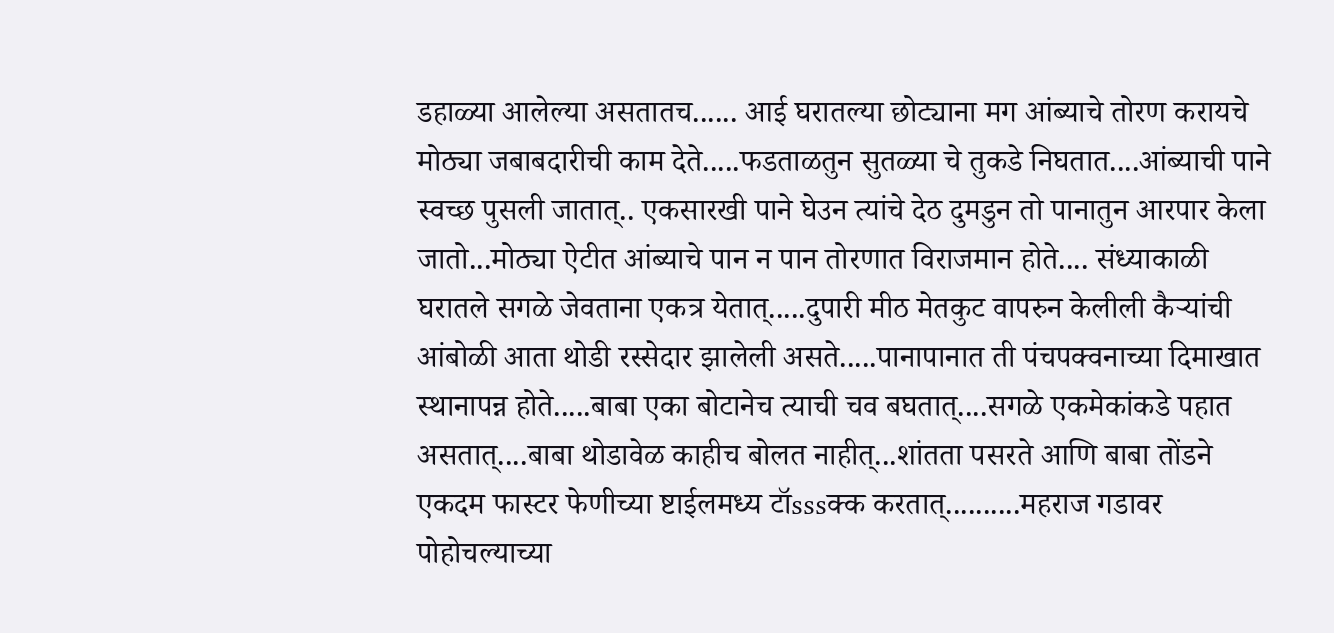डहाळ्या आलेल्या असतातच...... आई घरातल्या छोट्याना मग आंब्याचे तोरण करायचे मोठ्या जबाबदारीची काम देते.....फडताळतुन सुतळ्या चे तुकडे निघतात....आंब्याची पाने स्वच्छ पुसली जातात्.. एकसारखी पाने घेउन त्यांचे देठ दुमडुन तो पानातुन आरपार केला जातो...मोठ्या ऐटीत आंब्याचे पान न पान तोरणात विराजमान होते.... संध्याकाळी घरातले सगळे जेवताना एकत्र येतात्.....दुपारी मीठ मेतकुट वापरुन केलीली कैर्‍यांची आंबोळी आता थोडी रस्सेदार झालेली असते.....पानापानात ती पंचपक्वनाच्या दिमाखात स्थानापन्न होते.....बाबा एका बोटानेच त्याची चव बघतात्....सगळे एकमेकांकडे पहात असतात्....बाबा थोडावेळ काहीच बोलत नाहीत्...शांतता पसरते आणि बाबा तोंडने एकदम फास्टर फेणीच्या ष्टाईलमध्य टॉsssक्क करतात्..........महराज गडावर पोहोचल्याच्या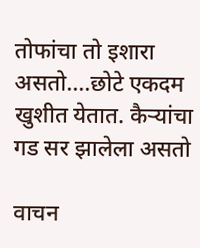तोफांचा तो इशारा असतो....छोटे एकदम खुशीत येतात. कैर्‍यांचा गड सर झालेला असतो

वाचन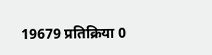19679 प्रतिक्रिया 0